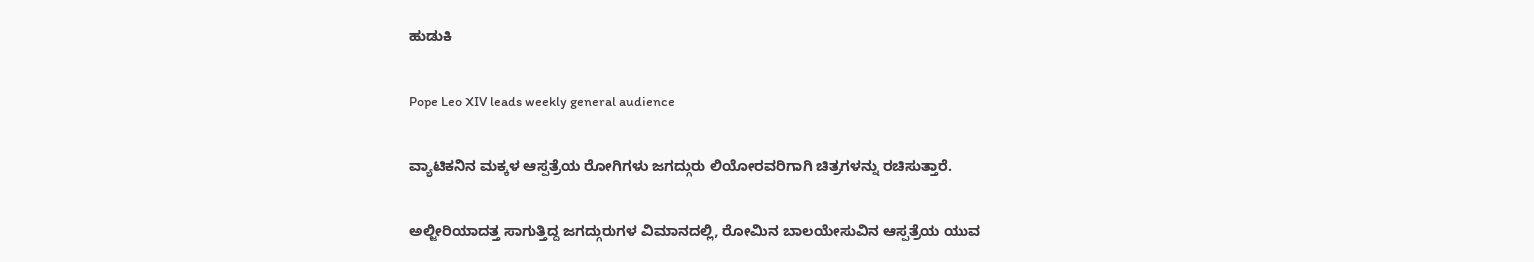ಹುಡುಕಿ

Pope Leo XIV leads weekly general audience

ವ್ಯಾಟಿಕನಿನ ಮಕ್ಕಳ ಆಸ್ಪತ್ರೆಯ ರೋಗಿಗಳು ಜಗದ್ಗುರು ಲಿಯೋರವರಿಗಾಗಿ ಚಿತ್ರಗಳನ್ನು ರಚಿಸುತ್ತಾರೆ.

ಅಲ್ಜೀರಿಯಾದತ್ತ ಸಾಗುತ್ತಿದ್ದ ಜಗದ್ಗುರುಗಳ ವಿಮಾನದಲ್ಲಿ, ರೋಮಿನ ಬಾಲಯೇಸುವಿನ ಆಸ್ಪತ್ರೆಯ ಯುವ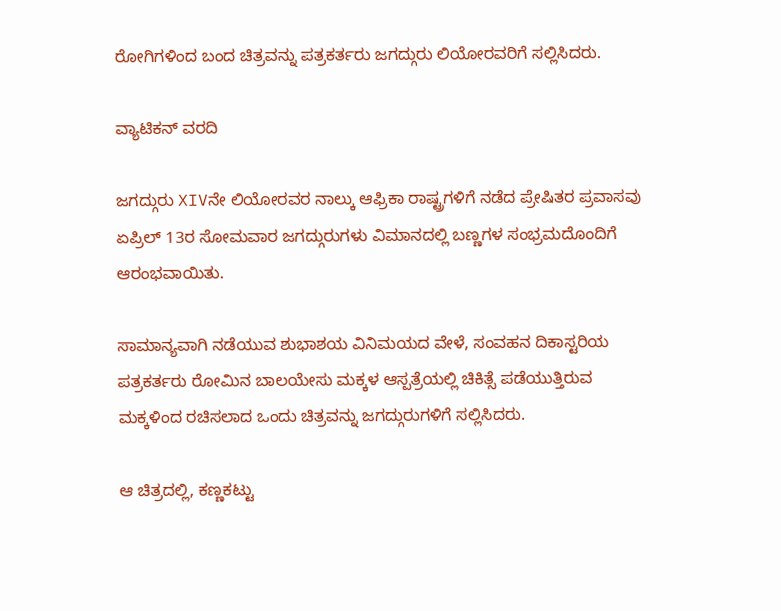ರೋಗಿಗಳಿಂದ ಬಂದ ಚಿತ್ರವನ್ನು ಪತ್ರಕರ್ತರು ಜಗದ್ಗುರು ಲಿಯೋರವರಿಗೆ ಸಲ್ಲಿಸಿದರು.

ವ್ಯಾಟಿಕನ್ ವರದಿ

ಜಗದ್ಗುರು XIVನೇ ಲಿಯೋರವರ ನಾಲ್ಕು ಆಫ್ರಿಕಾ ರಾಷ್ಟ್ರಗಳಿಗೆ ನಡೆದ ಪ್ರೇಷಿತರ ಪ್ರವಾಸವು ಏಪ್ರಿಲ್ 13ರ ಸೋಮವಾರ ಜಗದ್ಗುರುಗಳು ವಿಮಾನದಲ್ಲಿ ಬಣ್ಣಗಳ ಸಂಭ್ರಮದೊಂದಿಗೆ ಆರಂಭವಾಯಿತು.

ಸಾಮಾನ್ಯವಾಗಿ ನಡೆಯುವ ಶುಭಾಶಯ ವಿನಿಮಯದ ವೇಳೆ, ಸಂವಹನ ದಿಕಾಸ್ಟರಿಯ ಪತ್ರಕರ್ತರು ರೋಮಿನ ಬಾಲಯೇಸು ಮಕ್ಕಳ ಆಸ್ಪತ್ರೆಯಲ್ಲಿ ಚಿಕಿತ್ಸೆ ಪಡೆಯುತ್ತಿರುವ ಮಕ್ಕಳಿಂದ ರಚಿಸಲಾದ ಒಂದು ಚಿತ್ರವನ್ನು ಜಗದ್ಗುರುಗಳಿಗೆ ಸಲ್ಲಿಸಿದರು.

ಆ ಚಿತ್ರದಲ್ಲಿ, ಕಣ್ಣಕಟ್ಟು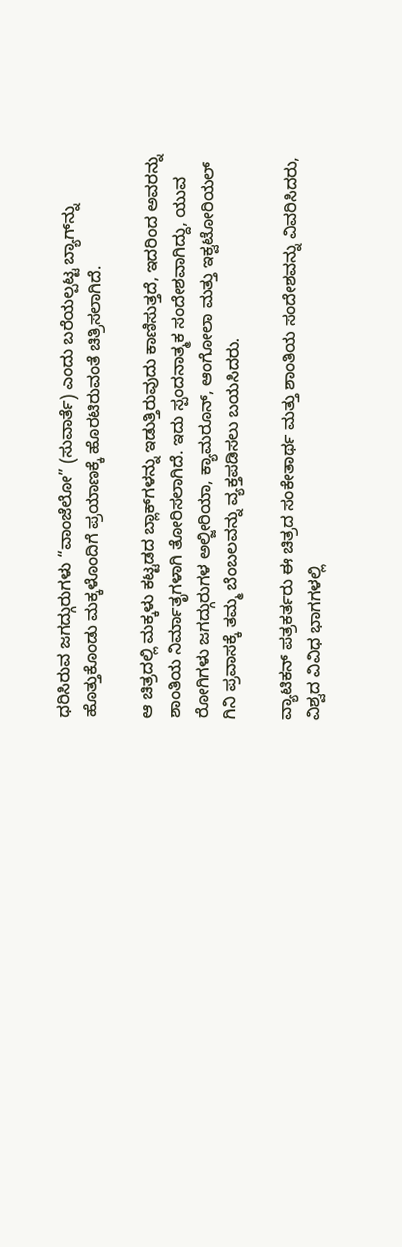ಧರಿಸಿರುವ ಜಗದ್ಗುರುಗಳು “ವಾಂಜೆಲೋ” (ಸುವಾರ್ತೆ) ಎಂದು ಬರೆಯಲ್ಪಟ್ಟ ಬ್ಯಾಗ್‌ನ್ನು ಹೊತ್ತುಕೊಂಡು ಮಕ್ಕಳೊಂದಿಗೆ ಪ್ರಯಾಣಕ್ಕೆ ಹೊರಟಿರುವಂತೆ ಚಿತ್ರಿಸಲಾಗಿದೆ.

ಆ ಚಿತ್ರದಲ್ಲಿ ಮಕ್ಕಳು ಕಟ್ಟಡದ ಬ್ಲಾಕ್‌ಗಳನ್ನು ಇಡುತ್ತಿರುವುದು ಕಾಣಿಸುತ್ತದೆ, ಇದರಿಂದ ಅವರನ್ನು ಶಾಂತಿಯ ನಿರ್ಮಾತೃಗಳಾಗಿ ತೋರಿಸಲಾಗಿದೆ. ಇದು ಸ್ಪಂದನಾತ್ಮಕ ಸಂದೇಶವಾಗಿದ್ದು, ಯುವ ರೋಗಿಗಳು ಜಗದ್ಗುರುಗಳ ಅಲ್ಜೀರಿಯಾ, ಕ್ಯಾಮರೂನ್, ಆಂಗೋಲಾ ಮತ್ತು ಇಕ್ವಟೋರಿಯಲ್ ಗಿನಿ ಪ್ರವಾಸಕ್ಕೆ ತಮ್ಮ ಬೆಂಬಲವನ್ನು ವ್ಯಕ್ತಪಡಿಸಲು ಬಯಸಿದರು.

ವ್ಯಾಟಿಕನ್ ಪತ್ರಕರ್ತರು ಈ ಚಿತ್ರದ ಸಂಕೇತಾರ್ಥ ಮತ್ತು ಶಾಂತಿಯ ಸಂದೇಶವನ್ನು ವಿವರಿಸಿದರು, ವಿಶ್ವದ ವಿವಿಧ ಭಾಗಗಳಲ್ಲಿ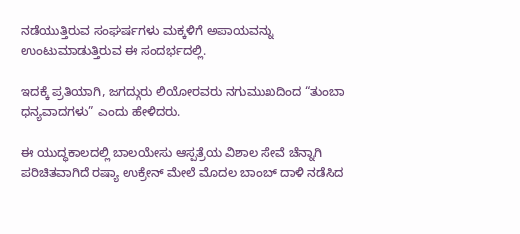ನಡೆಯುತ್ತಿರುವ ಸಂಘರ್ಷಗಳು ಮಕ್ಕಳಿಗೆ ಅಪಾಯವನ್ನು ಉಂಟುಮಾಡುತ್ತಿರುವ ಈ ಸಂದರ್ಭದಲ್ಲಿ.

ಇದಕ್ಕೆ ಪ್ರತಿಯಾಗಿ, ಜಗದ್ಗುರು ಲಿಯೋರವರು ನಗುಮುಖದಿಂದ “ತುಂಬಾ ಧನ್ಯವಾದಗಳು” ಎಂದು ಹೇಳಿದರು.

ಈ ಯುದ್ಧಕಾಲದಲ್ಲಿ ಬಾಲಯೇಸು ಆಸ್ಪತ್ರೆಯ ವಿಶಾಲ ಸೇವೆ ಚೆನ್ನಾಗಿ ಪರಿಚಿತವಾಗಿದೆ ರಷ್ಯಾ ಉಕ್ರೇನ್ ಮೇಲೆ ಮೊದಲ ಬಾಂಬ್ ದಾಳಿ ನಡೆಸಿದ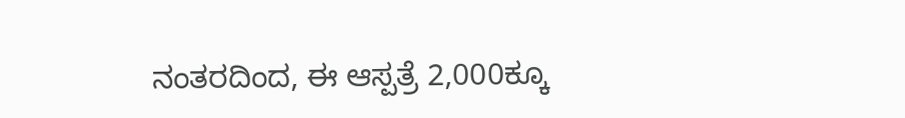ನಂತರದಿಂದ, ಈ ಆಸ್ಪತ್ರೆ 2,000ಕ್ಕೂ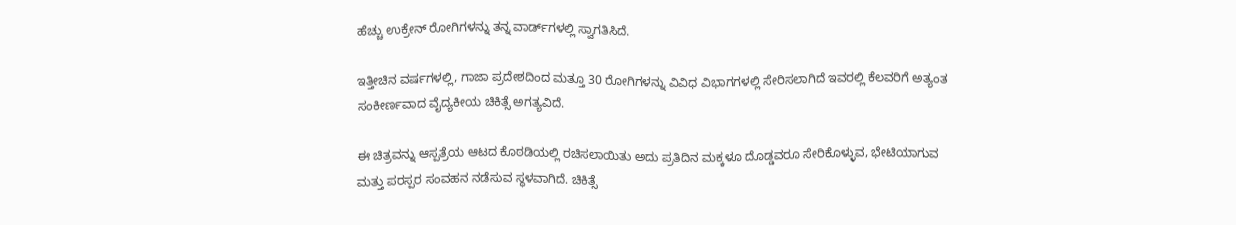ಹೆಚ್ಚು ಉಕ್ರೇನ್ ರೋಗಿಗಳನ್ನು ತನ್ನ ವಾರ್ಡ್‌ಗಳಲ್ಲಿ ಸ್ವಾಗತಿಸಿದೆ.

ಇತ್ತೀಚಿನ ವರ್ಷಗಳಲ್ಲಿ, ಗಾಜಾ ಪ್ರದೇಶದಿಂದ ಮತ್ತೂ 30 ರೋಗಿಗಳನ್ನು ವಿವಿಧ ವಿಭಾಗಗಳಲ್ಲಿ ಸೇರಿಸಲಾಗಿದೆ ಇವರಲ್ಲಿ ಕೆಲವರಿಗೆ ಅತ್ಯಂತ ಸಂಕೀರ್ಣವಾದ ವೈದ್ಯಕೀಯ ಚಿಕಿತ್ಸೆ ಅಗತ್ಯವಿದೆ.

ಈ ಚಿತ್ರವನ್ನು ಆಸ್ಪತ್ರೆಯ ಆಟದ ಕೊಠಡಿಯಲ್ಲಿ ರಚಿಸಲಾಯಿತು ಅದು ಪ್ರತಿದಿನ ಮಕ್ಕಳೂ ದೊಡ್ಡವರೂ ಸೇರಿಕೊಳ್ಳುವ, ಭೇಟಿಯಾಗುವ ಮತ್ತು ಪರಸ್ಪರ ಸಂವಹನ ನಡೆಸುವ ಸ್ಥಳವಾಗಿದೆ. ಚಿಕಿತ್ಸೆ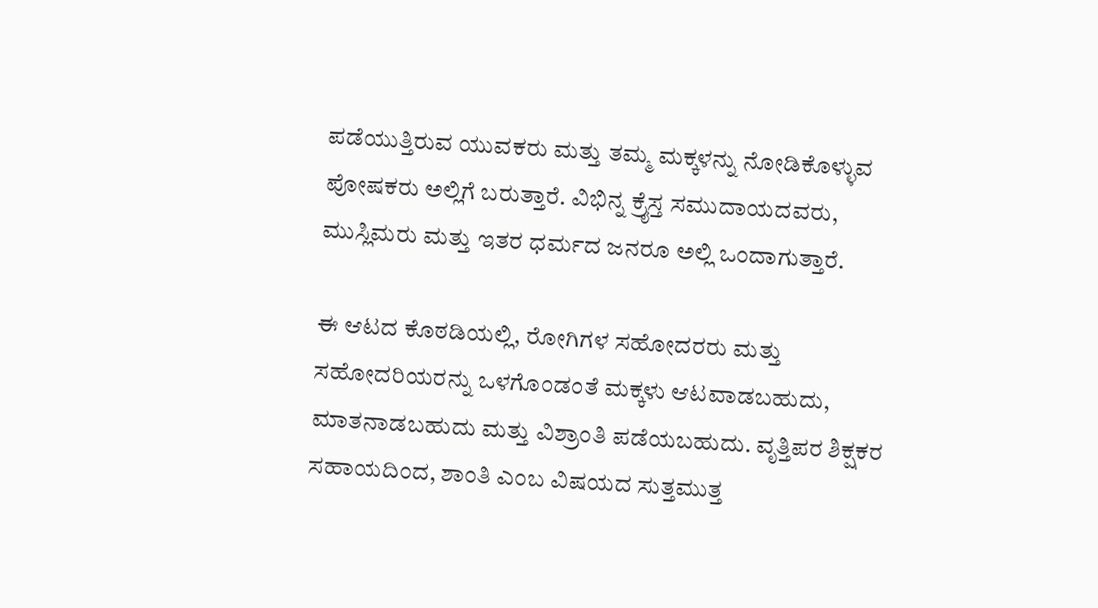ಪಡೆಯುತ್ತಿರುವ ಯುವಕರು ಮತ್ತು ತಮ್ಮ ಮಕ್ಕಳನ್ನು ನೋಡಿಕೊಳ್ಳುವ ಪೋಷಕರು ಅಲ್ಲಿಗೆ ಬರುತ್ತಾರೆ. ವಿಭಿನ್ನ ಕ್ರೈಸ್ತ ಸಮುದಾಯದವರು, ಮುಸ್ಲಿಮರು ಮತ್ತು ಇತರ ಧರ್ಮದ ಜನರೂ ಅಲ್ಲಿ ಒಂದಾಗುತ್ತಾರೆ.

ಈ ಆಟದ ಕೊಠಡಿಯಲ್ಲಿ, ರೋಗಿಗಳ ಸಹೋದರರು ಮತ್ತು ಸಹೋದರಿಯರನ್ನು ಒಳಗೊಂಡಂತೆ ಮಕ್ಕಳು ಆಟವಾಡಬಹುದು, ಮಾತನಾಡಬಹುದು ಮತ್ತು ವಿಶ್ರಾಂತಿ ಪಡೆಯಬಹುದು. ವೃತ್ತಿಪರ ಶಿಕ್ಷಕರ ಸಹಾಯದಿಂದ, ಶಾಂತಿ ಎಂಬ ವಿಷಯದ ಸುತ್ತಮುತ್ತ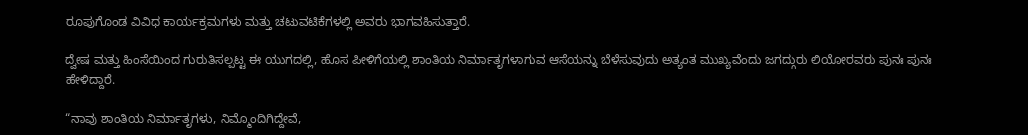ರೂಪುಗೊಂಡ ವಿವಿಧ ಕಾರ್ಯಕ್ರಮಗಳು ಮತ್ತು ಚಟುವಟಿಕೆಗಳಲ್ಲಿ ಅವರು ಭಾಗವಹಿಸುತ್ತಾರೆ.

ದ್ವೇಷ ಮತ್ತು ಹಿಂಸೆಯಿಂದ ಗುರುತಿಸಲ್ಪಟ್ಟ ಈ ಯುಗದಲ್ಲಿ, ಹೊಸ ಪೀಳಿಗೆಯಲ್ಲಿ ಶಾಂತಿಯ ನಿರ್ಮಾತೃಗಳಾಗುವ ಆಸೆಯನ್ನು ಬೆಳೆಸುವುದು ಅತ್ಯಂತ ಮುಖ್ಯವೆಂದು ಜಗದ್ಗುರು ಲಿಯೋರವರು ಪುನಃ ಪುನಃ ಹೇಳಿದ್ದಾರೆ.

“ನಾವು ಶಾಂತಿಯ ನಿರ್ಮಾತೃಗಳು, ನಿಮ್ಮೊಂದಿಗಿದ್ದೇವೆ,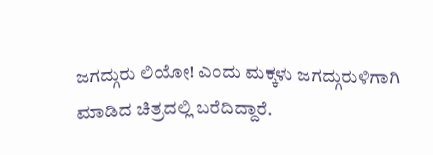ಜಗದ್ಗುರು ಲಿಯೋ! ಎಂದು ಮಕ್ಕಳು ಜಗದ್ಗುರುಳಿಗಾಗಿ ಮಾಡಿದ ಚಿತ್ರದಲ್ಲಿ ಬರೆದಿದ್ದಾರೆ.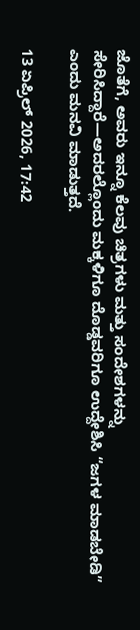ಜೊತೆಗೆ, ಅವರು ಇನ್ನೂ ಕೆಲವು ಚಿತ್ರಗಳು ಮತ್ತು ಸಂದೇಶಗಳನ್ನು ಸೇರಿಸಿದ್ದಾರೆ—ಅದರಲ್ಲೊಂದು ಮಕ್ಕಳಿಗೂ ದೊಡ್ಡವರಿಗೂ ಉದ್ದೇಶಿಸಿ “ಜಗಳ ಮಾಡಬೇಡಿ” ಎಂದು ಮನವಿ ಮಾಡುತ್ತದೆ.

13 ಏಪ್ರಿಲ್ 2026, 17:42